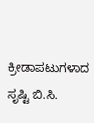ಕ್ರೀಡಾಪಟುಗಳಾದ ಸೃಷ್ಟಿ ಬಿ.ಸಿ.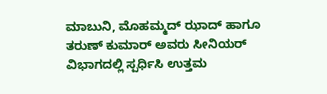ಮಾಬುನಿ, ಮೊಹಮ್ಮದ್ ಝಾದ್ ಹಾಗೂ ತರುಣ್ ಕುಮಾರ್ ಅವರು ಸೀನಿಯರ್ ವಿಭಾಗದಲ್ಲಿ ಸ್ಪರ್ಧಿಸಿ ಉತ್ತಮ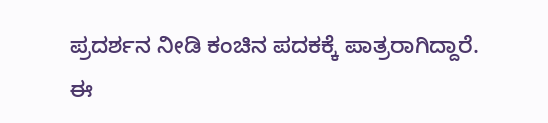ಪ್ರದರ್ಶನ ನೀಡಿ ಕಂಚಿನ ಪದಕಕ್ಕೆ ಪಾತ್ರರಾಗಿದ್ದಾರೆ.
ಈ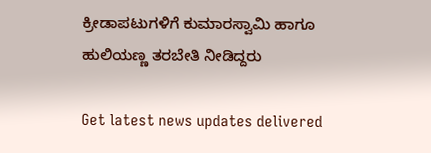ಕ್ರೀಡಾಪಟುಗಳಿಗೆ ಕುಮಾರಸ್ವಾಮಿ ಹಾಗೂ ಹುಲಿಯಣ್ಣ ತರಬೇತಿ ನೀಡಿದ್ದರು

Get latest news updates delivered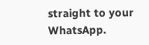straight to your WhatsApp.